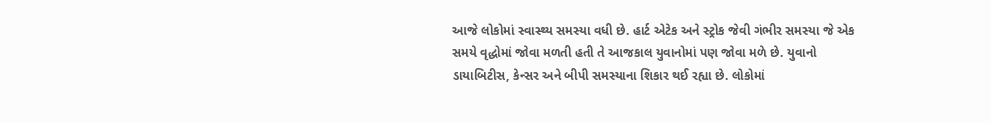આજે લોકોમાં સ્વાસ્થ્ય સમસ્યા વધી છે. હાર્ટ એટેક અને સ્ટ્રોક જેવી ગંભીર સમસ્યા જે એક સમયે વૃદ્ધોમાં જોવા મળતી હતી તે આજકાલ યુવાનોમાં પણ જોવા મળે છે. યુવાનો ડાયાબિટીસ, કેન્સર અને બીપી સમસ્યાના શિકાર થઈ રહ્યા છે. લોકોમાં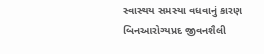સ્વાસ્થય સમસ્યા વધવાનું કારણ બિનઆરોગ્યપ્રદ જીવનશૈલી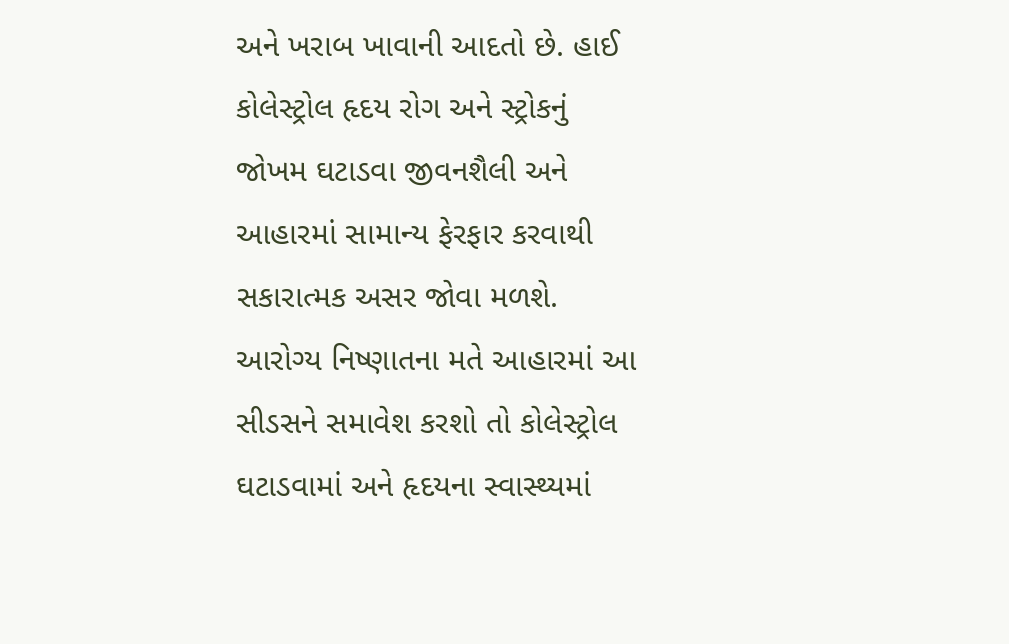અને ખરાબ ખાવાની આદતો છે. હાઈ કોલેસ્ટ્રોલ હૃદય રોગ અને સ્ટ્રોકનું જોખમ ઘટાડવા જીવનશૈલી અને આહારમાં સામાન્ય ફેરફાર કરવાથી સકારાત્મક અસર જોવા મળશે. આરોગ્ય નિષ્ણાતના મતે આહારમાં આ સીડસને સમાવેશ કરશો તો કોલેસ્ટ્રોલ ઘટાડવામાં અને હૃદયના સ્વાસ્થ્યમાં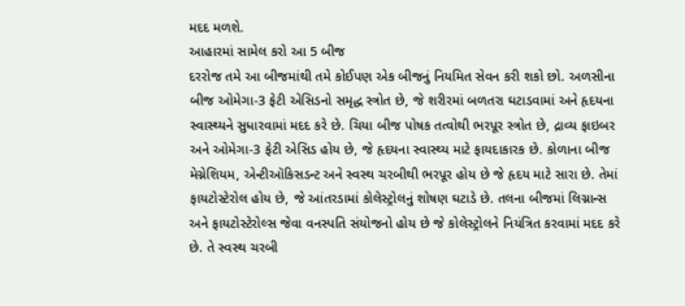મદદ મળશે.
આહારમાં સામેલ કરો આ 5 બીજ
દરરોજ તમે આ બીજમાંથી તમે કોઈપણ એક બીજનું નિયમિત સેવન કરી શકો છો. અળસીના બીજ ઓમેગા-3 ફેટી એસિડનો સમૃદ્ધ સ્ત્રોત છે, જે શરીરમાં બળતરા ઘટાડવામાં અને હૃદયના સ્વાસ્થ્યને સુધારવામાં મદદ કરે છે. ચિયા બીજ પોષક તત્વોથી ભરપૂર સ્ત્રોત છે, દ્રાવ્ય ફાઇબર અને ઓમેગા-3 ફેટી એસિડ હોય છે, જે હૃદયના સ્વાસ્થ્ય માટે ફાયદાકારક છે. કોળાના બીજ મેગ્નેશિયમ, એન્ટીઑકિસડન્ટ અને સ્વસ્થ ચરબીથી ભરપૂર હોય છે જે હૃદય માટે સારા છે. તેમાં ફાયટોસ્ટેરોલ હોય છે, જે આંતરડામાં કોલેસ્ટ્રોલનું શોષણ ઘટાડે છે. તલના બીજમાં લિગ્નાન્સ અને ફાયટોસ્ટેરોલ્સ જેવા વનસ્પતિ સંયોજનો હોય છે જે કોલેસ્ટ્રોલને નિયંત્રિત કરવામાં મદદ કરે છે. તે સ્વસ્થ ચરબી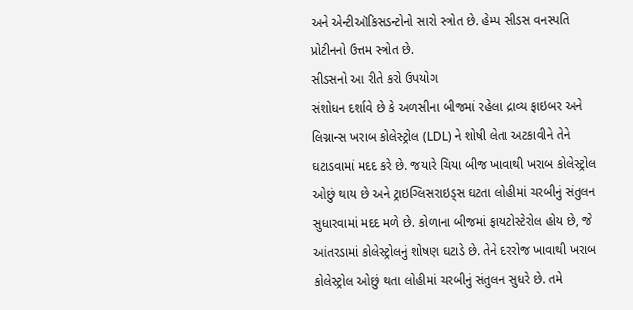અને એન્ટીઑકિસડન્ટોનો સારો સ્ત્રોત છે. હેમ્પ સીડસ વનસ્પતિ પ્રોટીનનો ઉત્તમ સ્ત્રોત છે.
સીડસનો આ રીતે કરો ઉપયોગ
સંશોધન દર્શાવે છે કે અળસીના બીજમાં રહેલા દ્રાવ્ય ફાઇબર અને લિગ્નાન્સ ખરાબ કોલેસ્ટ્રોલ (LDL) ને શોષી લેતા અટકાવીને તેને ઘટાડવામાં મદદ કરે છે. જયારે ચિયા બીજ ખાવાથી ખરાબ કોલેસ્ટ્રોલ ઓછું થાય છે અને ટ્રાઇગ્લિસરાઇડ્સ ઘટતા લોહીમાં ચરબીનું સંતુલન સુધારવામાં મદદ મળે છે. કોળાના બીજમાં ફાયટોસ્ટેરોલ હોય છે, જે આંતરડામાં કોલેસ્ટ્રોલનું શોષણ ઘટાડે છે. તેને દરરોજ ખાવાથી ખરાબ કોલેસ્ટ્રોલ ઓછું થતા લોહીમાં ચરબીનું સંતુલન સુધરે છે. તમે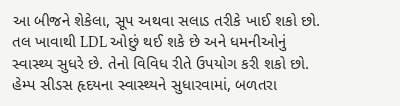આ બીજને શેકેલા, સૂપ અથવા સલાડ તરીકે ખાઈ શકો છો. તલ ખાવાથી LDL ઓછું થઈ શકે છે અને ધમનીઓનું સ્વાસ્થ્ય સુધરે છે. તેનો વિવિધ રીતે ઉપયોગ કરી શકો છો. હેમ્પ સીડસ હૃદયના સ્વાસ્થ્યને સુધારવામાં, બળતરા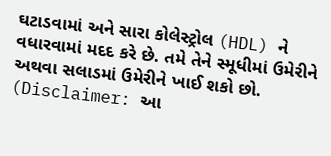ઘટાડવામાં અને સારા કોલેસ્ટ્રોલ (HDL) ને વધારવામાં મદદ કરે છે. તમે તેને સ્મૂધીમાં ઉમેરીને અથવા સલાડમાં ઉમેરીને ખાઈ શકો છો.
(Disclaimer: આ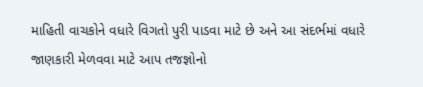માહિતી વાચકોને વધારે વિગતો પુરી પાડવા માટે છે અને આ સંદર્ભમાં વધારે જાણકારી મેળવવા માટે આપ તજજ્ઞોનો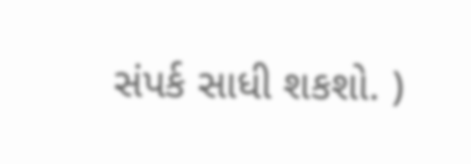સંપર્ક સાધી શકશો. )